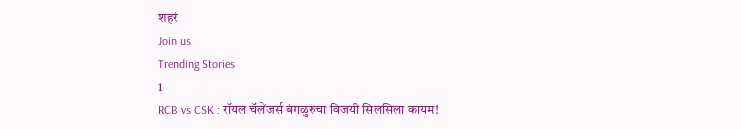शहरं
Join us
Trending Stories
1
RCB vs CSK : रॉयल चॅलेंजर्स बंगळुरुचा विजयी सिलसिला कायम!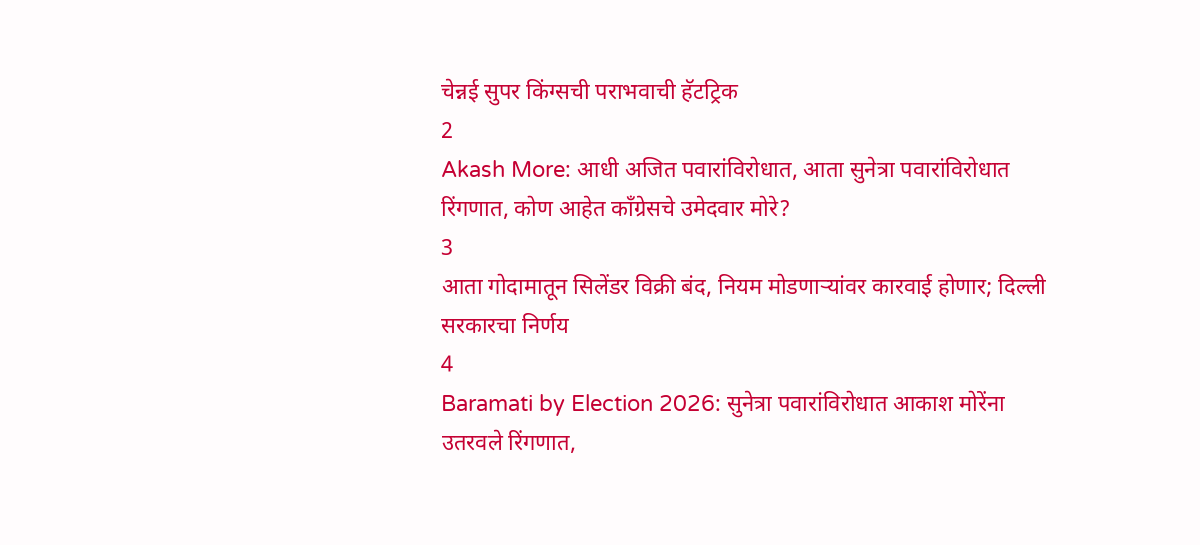चेन्नई सुपर किंग्सची पराभवाची हॅटट्रिक
2
Akash More: आधी अजित पवारांविरोधात, आता सुनेत्रा पवारांविरोधात रिंगणात, कोण आहेत काँग्रेसचे उमेदवार मोरे?
3
आता गोदामातून सिलेंडर विक्री बंद, नियम मोडणाऱ्यांवर कारवाई होणार; दिल्ली सरकारचा निर्णय
4
Baramati by Election 2026: सुनेत्रा पवारांविरोधात आकाश मोरेंना उतरवले रिंगणात,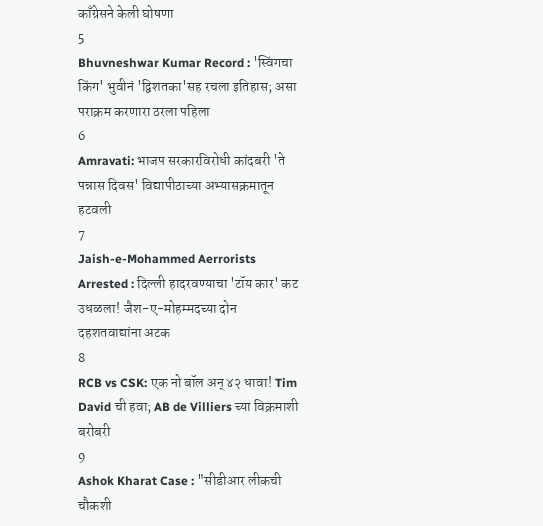काँग्रेसने केली घोषणा
5
Bhuvneshwar Kumar Record : 'स्विंगचा किंग' भुवीनं 'द्विशतका'सह रचला इतिहास; असा पराक्रम करणारा ठरला पहिला
6
Amravati: भाजप सरकारविरोधी कांदबरी 'ते पन्नास दिवस' विद्यापीठाच्या अभ्यासक्रमातून हटवली
7
Jaish-e-Mohammed Aerrorists Arrested : दिल्ली हादरवण्याचा 'टॉय कार' कट उधळला! जैश-ए-मोहम्मदच्या दोन दहशतवाद्यांना अटक
8
RCB vs CSK: एक नो बॉल अन् ४२ धावा! Tim David ची हवा; AB de Villiers च्या विक्रमाशी बरोबरी
9
Ashok Kharat Case : "सीडीआर लीकची चौकशी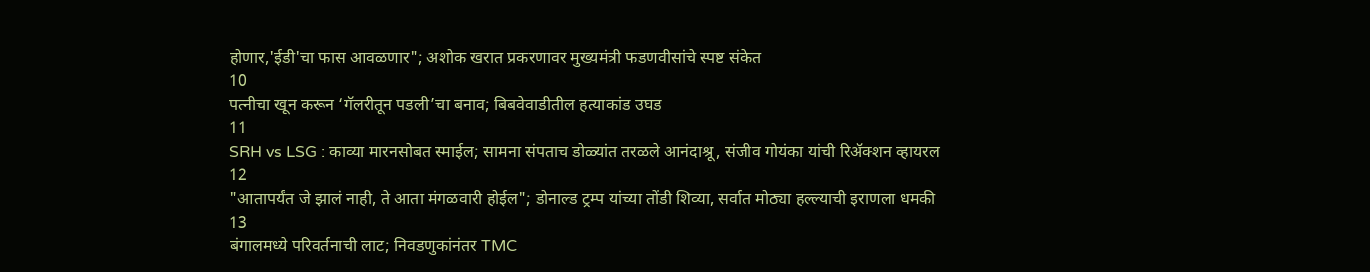होणार,'ईडी'चा फास आवळणार"; अशोक खरात प्रकरणावर मुख्यमंत्री फडणवीसांचे स्पष्ट संकेत
10
पत्नीचा खून करून ‘गॅलरीतून पडली’चा बनाव; बिबवेवाडीतील हत्याकांड उघड
11
SRH vs LSG : काव्या मारनसोबत स्माईल; सामना संपताच डोळ्यांत तरळले आनंदाश्रू, संजीव गोयंका यांची रिॲक्शन व्हायरल
12
"आतापर्यंत जे झालं नाही, ते आता मंगळवारी होईल"; डोनाल्ड ट्रम्प यांच्या तोंडी शिव्या, सर्वात मोठ्या हल्ल्याची इराणला धमकी
13
बंगालमध्ये परिवर्तनाची लाट; निवडणुकांनंतर TMC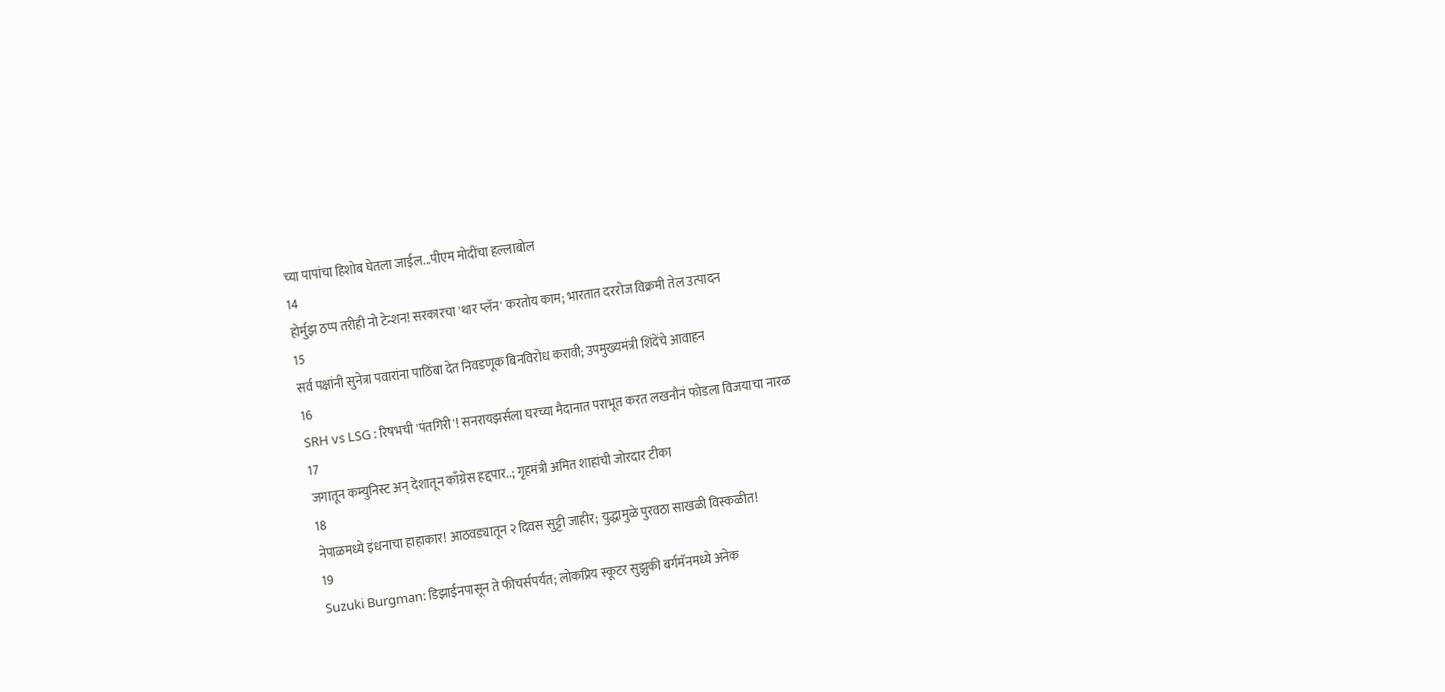च्या पापांचा हिशोब घेतला जाईल...पीएम मोदींचा हल्लाबोल
14
होर्मुझ ठप्प तरीही नो टेन्शन! सरकारचा 'थार प्लॅन' करतोय काम; भारतात दररोज विक्रमी तेल उत्पादन
15
सर्व पक्षांनी सुनेत्रा पवारांना पाठिंबा देत निवडणूक बिनविरोध करावी; उपमुख्यमंत्री शिंदेंचे आवाहन
16
SRH vs LSG : रिषभची 'पंतगिरी'! सनरायझर्सला घरच्या मैदानात पराभूत करत लखनौनं फोडला विजयाचा नारळ
17
जगातून कम्युनिस्ट अन् देशातून काँग्रेस हद्दपार..; गृहमंत्री अमित शाहांची जोरदार टीका
18
नेपाळमध्ये इंधनाचा हाहाकार! आठवड्यातून २ दिवस सुट्टी जाहीर; युद्धामुळे पुरवठा साखळी विस्कळीत!
19
Suzuki Burgman: डिझाईनपासून ते फीचर्सपर्यंत; लोकप्रिय स्कूटर सुझुकी बर्गमॅनमध्ये अनेक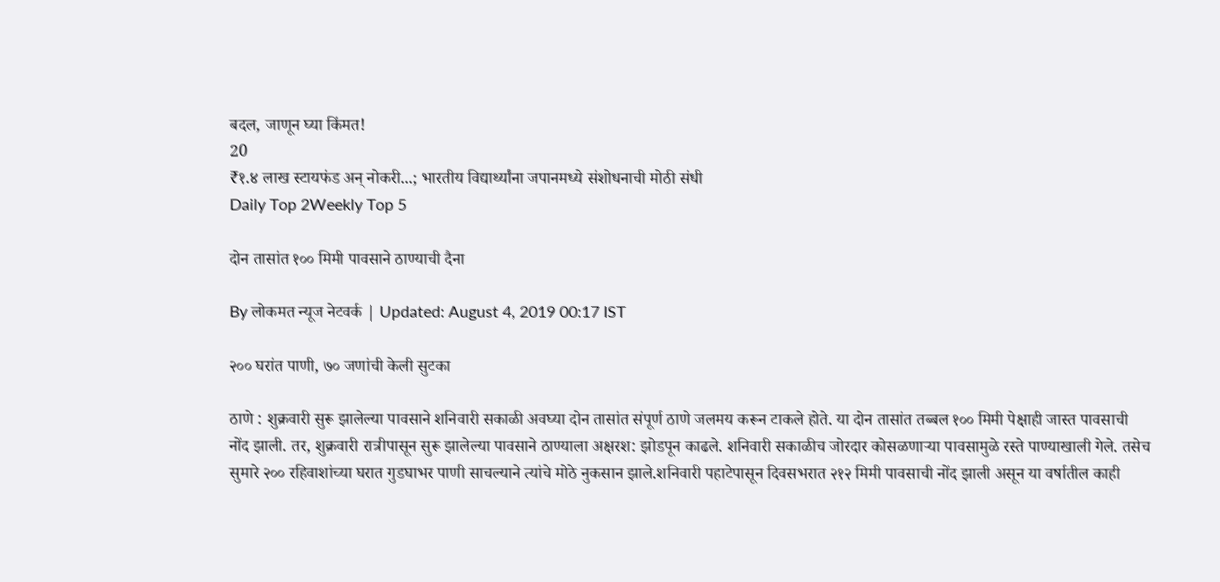बदल, जाणून घ्या किंमत!
20
₹१.४ लाख स्टायफंड अन् नोकरी...; भारतीय विद्यार्थ्यांना जपानमध्ये संशोधनाची मोठी संधी
Daily Top 2Weekly Top 5

दोन तासांत १०० मिमी पावसाने ठाण्याची दैना

By लोकमत न्यूज नेटवर्क | Updated: August 4, 2019 00:17 IST

२०० घरांत पाणी, ७० जणांची केली सुटका

ठाणे : शुक्रवारी सुरू झालेल्या पावसाने शनिवारी सकाळी अवघ्या दोन तासांत संपूर्ण ठाणे जलमय करून टाकले होते. या दोन तासांत तब्बल १०० मिमी पेक्षाही जास्त पावसाची नोंद झाली. तर, शुक्रवारी रात्रीपासून सुरू झालेल्या पावसाने ठाण्याला अक्षरश: झोडपून काढले. शनिवारी सकाळीच जोरदार कोसळणाऱ्या पावसामुळे रस्ते पाण्याखाली गेले. तसेच सुमारे २०० रहिवाशांच्या घरात गुडघाभर पाणी साचल्याने त्यांचे मोठे नुकसान झाले.शनिवारी पहाटेपासून दिवसभरात २१२ मिमी पावसाची नोंद झाली असून या वर्षातील काही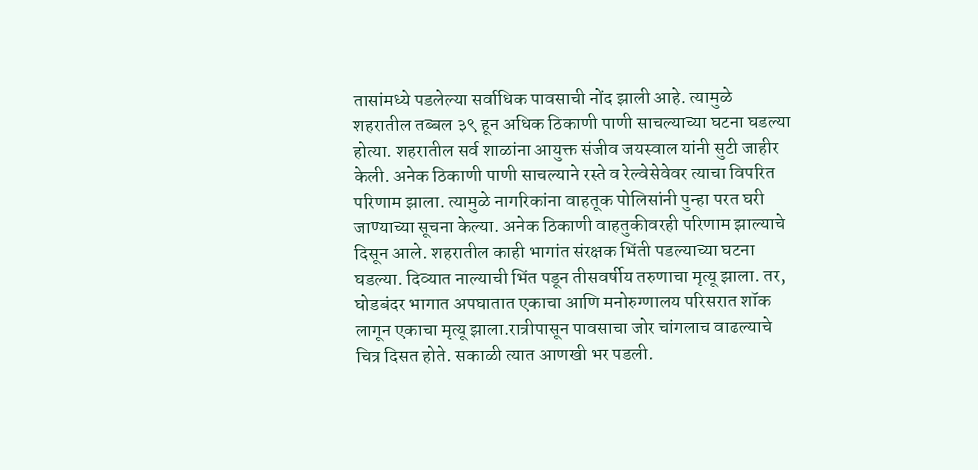तासांमध्ये पडलेल्या सर्वाधिक पावसाची नोंद झाली आहे. त्यामुळे शहरातील तब्बल ३९ हून अधिक ठिकाणी पाणी साचल्याच्या घटना घडल्या होत्या. शहरातील सर्व शाळांना आयुक्त संजीव जयस्वाल यांनी सुटी जाहीर केली. अनेक ठिकाणी पाणी साचल्याने रस्ते व रेल्वेसेवेवर त्याचा विपरित परिणाम झाला. त्यामुळे नागरिकांना वाहतूक पोलिसांनी पुन्हा परत घरी जाण्याच्या सूचना केल्या. अनेक ठिकाणी वाहतुकीवरही परिणाम झाल्याचे दिसून आले. शहरातील काही भागांत संरक्षक भिंती पडल्याच्या घटना घडल्या. दिव्यात नाल्याची भिंत पडून तीसवर्षीय तरुणाचा मृत्यू झाला. तर, घोडबंदर भागात अपघातात एकाचा आणि मनोरुग्णालय परिसरात शॉक लागून एकाचा मृत्यू झाला.रात्रीपासून पावसाचा जोर चांगलाच वाढल्याचे चित्र दिसत होते. सकाळी त्यात आणखी भर पडली.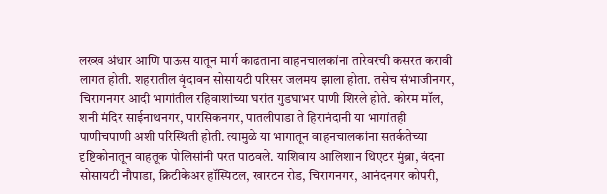लख्ख अंधार आणि पाऊस यातून मार्ग काढताना वाहनचालकांना तारेवरची कसरत करावी लागत होती. शहरातील वृंदावन सोसायटी परिसर जलमय झाला होता. तसेच संभाजीनगर, चिरागनगर आदी भागांतील रहिवाशांच्या घरांत गुडघाभर पाणी शिरले होते. कोरम मॉल, शनी मंदिर साईनाथनगर, पारसिकनगर, पातलीपाडा ते हिरानंदानी या भागांतही पाणीचपाणी अशी परिस्थिती होती. त्यामुळे या भागातून वाहनचालकांना सतर्कतेच्या दृष्टिकोनातून वाहतूक पोलिसांनी परत पाठवले. याशिवाय आलिशान थिएटर मुंब्रा, वंदना सोसायटी नौपाडा, क्रिटीकेअर हॉस्पिटल, खारटन रोड, चिरागनगर, आनंदनगर कोपरी,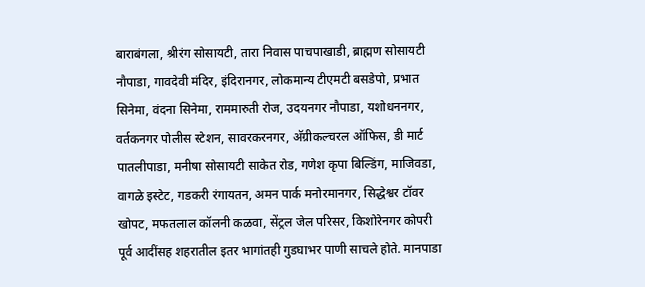बाराबंगला, श्रीरंग सोसायटी, तारा निवास पाचपाखाडी, ब्राह्मण सोसायटी नौपाडा, गावदेवी मंदिर, इंदिरानगर, लोकमान्य टीएमटी बसडेपो, प्रभात सिनेमा, वंदना सिनेमा, राममारुती रोज, उदयनगर नौपाडा, यशोधननगर, वर्तकनगर पोलीस स्टेशन, सावरकरनगर, अ‍ॅग्रीकल्चरल ऑफिस, डी मार्ट पातलीपाडा, मनीषा सोसायटी साकेत रोड, गणेश कृपा बिल्डिंग, माजिवडा, वागळे इस्टेट, गडकरी रंगायतन, अमन पार्क मनोरमानगर, सिद्धेश्वर टॉवर खोपट, मफतलाल कॉलनी कळवा, सेंट्रल जेल परिसर, किशोरेनगर कोपरी पूर्व आदींसह शहरातील इतर भागांतही गुडघाभर पाणी साचले होते. मानपाडा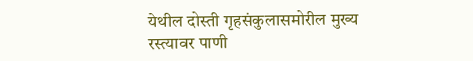येथील दोस्ती गृहसंकुलासमोरील मुख्य रस्त्यावर पाणी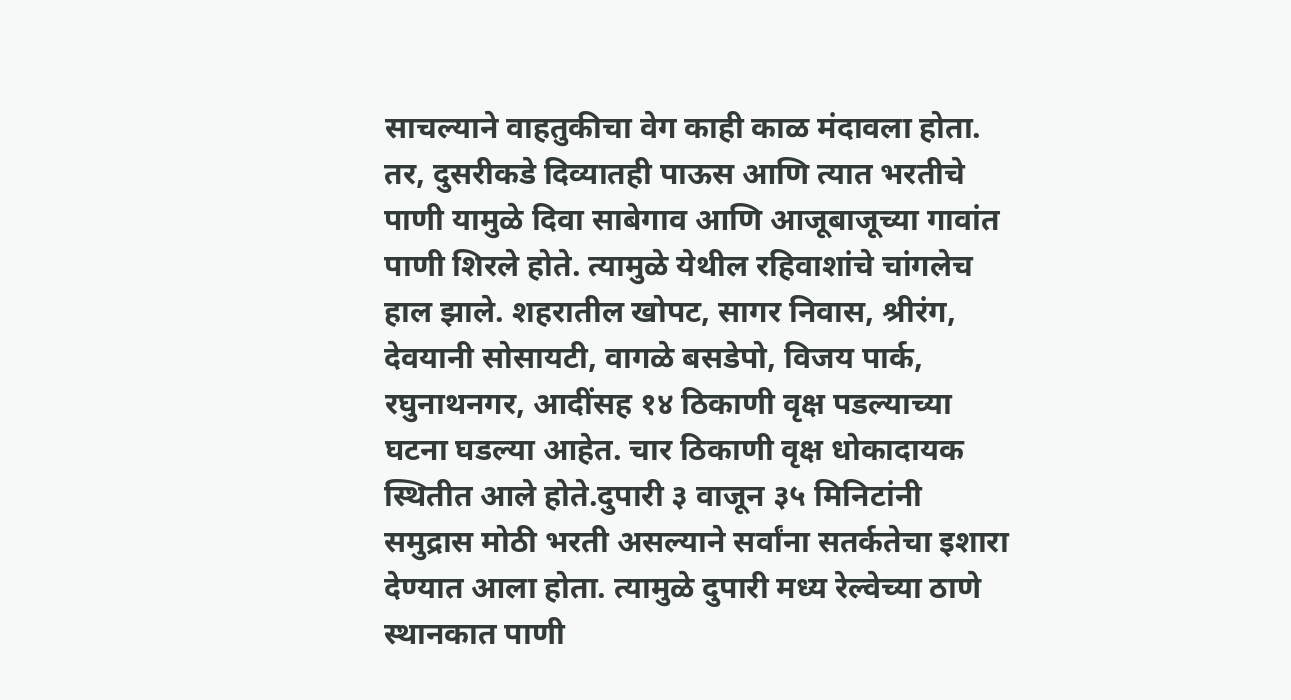साचल्याने वाहतुकीचा वेग काही काळ मंदावला होता. तर, दुसरीकडे दिव्यातही पाऊस आणि त्यात भरतीचे पाणी यामुळे दिवा साबेगाव आणि आजूबाजूच्या गावांत पाणी शिरले होते. त्यामुळे येथील रहिवाशांचे चांगलेच हाल झाले. शहरातील खोपट, सागर निवास, श्रीरंग, देवयानी सोसायटी, वागळे बसडेपो, विजय पार्क, रघुनाथनगर, आदींसह १४ ठिकाणी वृक्ष पडल्याच्या घटना घडल्या आहेत. चार ठिकाणी वृक्ष धोकादायक स्थितीत आले होते.दुपारी ३ वाजून ३५ मिनिटांनी समुद्रास मोठी भरती असल्याने सर्वांना सतर्कतेचा इशारा देण्यात आला होता. त्यामुळे दुपारी मध्य रेल्वेच्या ठाणे स्थानकात पाणी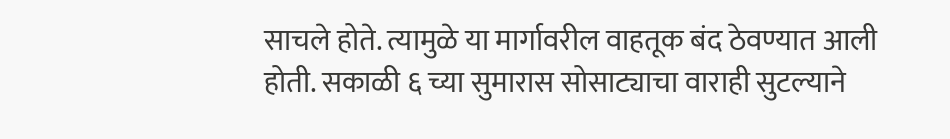साचले होते. त्यामुळे या मार्गावरील वाहतूक बंद ठेवण्यात आली होती. सकाळी ६ च्या सुमारास सोसाट्याचा वाराही सुटल्याने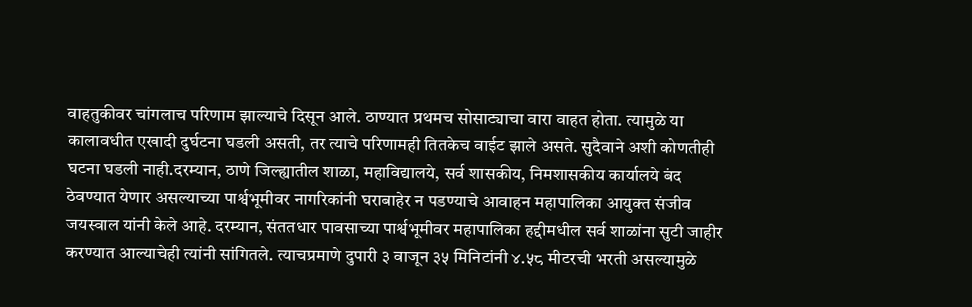वाहतुकीवर चांगलाच परिणाम झाल्याचे दिसून आले. ठाण्यात प्रथमच सोसाट्याचा वारा वाहत होता. त्यामुळे या कालावधीत एखादी दुर्घटना घडली असती, तर त्याचे परिणामही तितकेच वाईट झाले असते. सुदैवाने अशी कोणतीही घटना घडली नाही.दरम्यान, ठाणे जिल्ह्यातील शाळा, महाविद्यालये, सर्व शासकीय, निमशासकीय कार्यालये बंद ठेवण्यात येणार असल्याच्या पार्श्वभूमीवर नागरिकांनी घराबाहेर न पडण्याचे आवाहन महापालिका आयुक्त संजीव जयस्वाल यांनी केले आहे. दरम्यान, संततधार पावसाच्या पार्श्वभूमीवर महापालिका हद्दीमधील सर्व शाळांना सुटी जाहीर करण्यात आल्याचेही त्यांनी सांगितले. त्याचप्रमाणे दुपारी ३ वाजून ३५ मिनिटांनी ४.५८ मीटरची भरती असल्यामुळे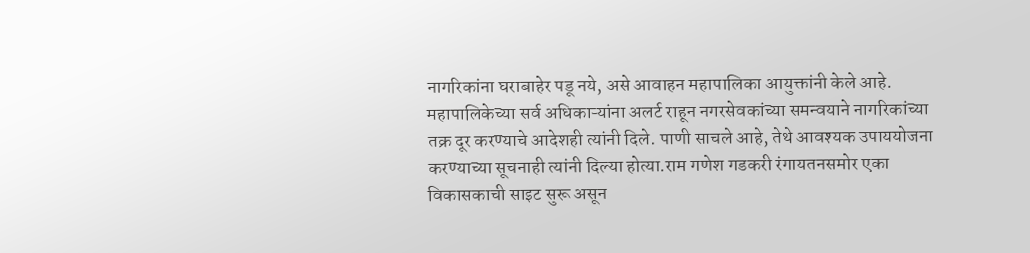नागरिकांना घराबाहेर पडू नये, असे आवाहन महापालिका आयुक्तांनी केले आहे. महापालिकेच्या सर्व अधिकाऱ्यांना अलर्ट राहून नगरसेवकांच्या समन्वयाने नागरिकांच्या तक्र दूर करण्याचे आदेशही त्यांनी दिले. पाणी साचले आहे, तेथे आवश्यक उपाययोजना करण्याच्या सूचनाही त्यांनी दिल्या होत्या.राम गणेश गडकरी रंगायतनसमोर एका विकासकाची साइट सुरू असून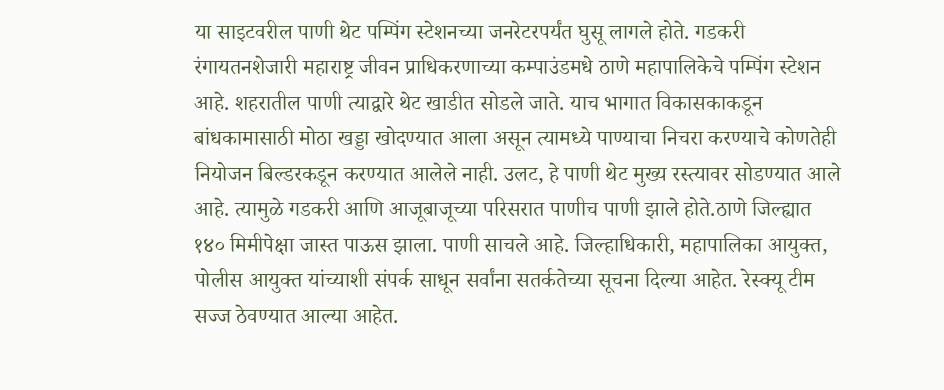या साइटवरील पाणी थेट पम्पिंग स्टेशनच्या जनरेटरपर्यंत घुसू लागले होते. गडकरी रंगायतनशेजारी महाराष्ट्र जीवन प्राधिकरणाच्या कम्पाउंडमधे ठाणे महापालिकेचे पम्पिंग स्टेशन आहे. शहरातील पाणी त्याद्वारे थेट खाडीत सोडले जाते. याच भागात विकासकाकडून बांधकामासाठी मोठा खड्डा खोदण्यात आला असून त्यामध्ये पाण्याचा निचरा करण्याचे कोणतेही नियोजन बिल्डरकडून करण्यात आलेले नाही. उलट, हे पाणी थेट मुख्य रस्त्यावर सोडण्यात आले आहे. त्यामुळे गडकरी आणि आजूबाजूच्या परिसरात पाणीच पाणी झाले होते.ठाणे जिल्ह्यात १४० मिमीपेक्षा जास्त पाऊस झाला. पाणी साचले आहे. जिल्हाधिकारी, महापालिका आयुक्त, पोलीस आयुक्त यांच्याशी संपर्क साधून सर्वांना सतर्कतेच्या सूचना दिल्या आहेत. रेस्क्यू टीम सज्ज ठेवण्यात आल्या आहेत.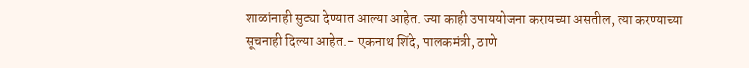शाळांनाही सुट्या देण्यात आल्या आहेत. ज्या काही उपाययोजना करायच्या असतील, त्या करण्याच्या सूचनाही दिल्या आहेत.- एकनाथ शिंदे, पालकमंत्री, ठाणे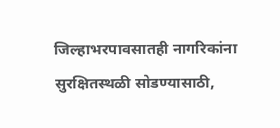जिल्हाभरपावसातही नागरिकांना सुरक्षितस्थळी सोडण्यासाठी,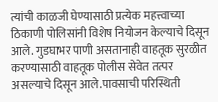त्यांची काळजी घेण्यासाठी प्रत्येक महत्त्वाच्या ठिकाणी पोलिसांनी विशेष नियोजन केल्याचे दिसून आले. गुडघाभर पाणी असतानाही वाहतूक सुरळीत करण्यासाठी वाहतूक पोलीस सेवेत तत्पर असल्याचे दिसून आले.पावसाची परिस्थिती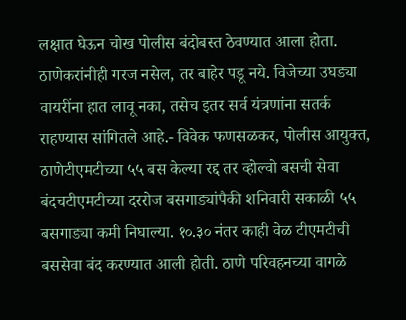लक्षात घेऊन चोख पोलीस बंदोबस्त ठेवण्यात आला होता. ठाणेकरांनीही गरज नसेल, तर बाहेर पडू नये. विजेच्या उघड्या वायरींना हात लावू नका, तसेच इतर सर्व यंत्रणांना सतर्क राहण्यास सांगितले आहे.- विवेक फणसळकर, पोलीस आयुक्त, ठाणेटीएमटीच्या ५५ बस केल्या रद्द तर व्होल्वो बसची सेवा बंदचटीएमटीच्या दररोज बसगाड्यांपैकी शनिवारी सकाळी ५५ बसगाड्या कमी निघाल्या. १०.३० नंतर काही वेळ टीएमटीची बससेवा बंद करण्यात आली होती. ठाणे परिवहनच्या वागळे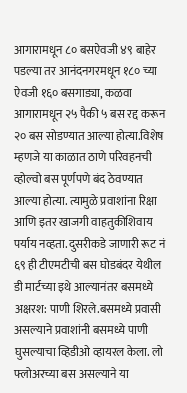आगारामधून ८० बसऐवजी ४९ बाहेर पडल्या तर आनंदनगरमधून १८० च्या ऐवजी १६० बसगाड्या, कळवा आगारामधून २५ पैकी ५ बस रद्द करून २० बस सोडण्यात आल्या होत्या.विशेष म्हणजे या काळात ठाणे परिवहनची व्होल्वो बस पूर्णपणे बंद ठेवण्यात आल्या होत्या. त्यामुळे प्रवाशांना रिक्षा आणि इतर खाजगी वाहतुकीशिवाय पर्याय नव्हता. दुसरीकडे जाणारी रूट नं ६९ ही टीएमटीची बस घोडबंदर येथील डी मार्टच्या इथे आल्यानंतर बसमध्ये अक्षरश: पाणी शिरले.बसमध्ये प्रवासी असल्याने प्रवाशांनी बसमध्ये पाणी घुसल्याचा व्हिडीओ व्हायरल केला. लो फ्लोअरच्या बस असल्याने या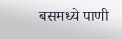बसमध्ये पाणी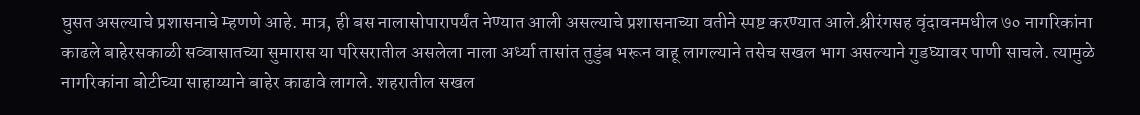घुसत असल्याचे प्रशासनाचे म्हणणे आहे. मात्र, ही बस नालासोपारापर्यंत नेण्यात आली असल्याचे प्रशासनाच्या वतीने स्पष्ट करण्यात आले.श्रीरंगसह वृंदावनमधील ७० नागरिकांना काढले बाहेरसकाळी सव्वासातच्या सुमारास या परिसरातील असलेला नाला अर्ध्या तासांत तुडुंब भरून वाहू लागल्याने तसेच सखल भाग असल्याने गुडघ्यावर पाणी साचले. त्यामुळे नागरिकांना बोटीच्या साहाय्याने बाहेर काढावे लागले. शहरातील सखल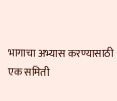भागाचा अभ्यास करण्यासाठी एक समिती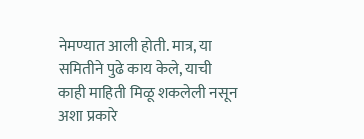नेमण्यात आली होती. मात्र, या समितीने पुढे काय केले, याची काही माहिती मिळू शकलेली नसून अशा प्रकारे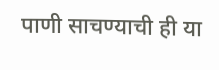पाणी साचण्याची ही या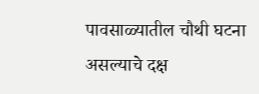पावसाळ्यातील चौथी घटना असल्याचे दक्ष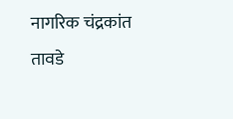नागरिक चंद्रकांत तावडे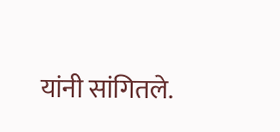यांनी सांगितले.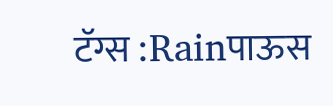टॅग्स :Rainपाऊस